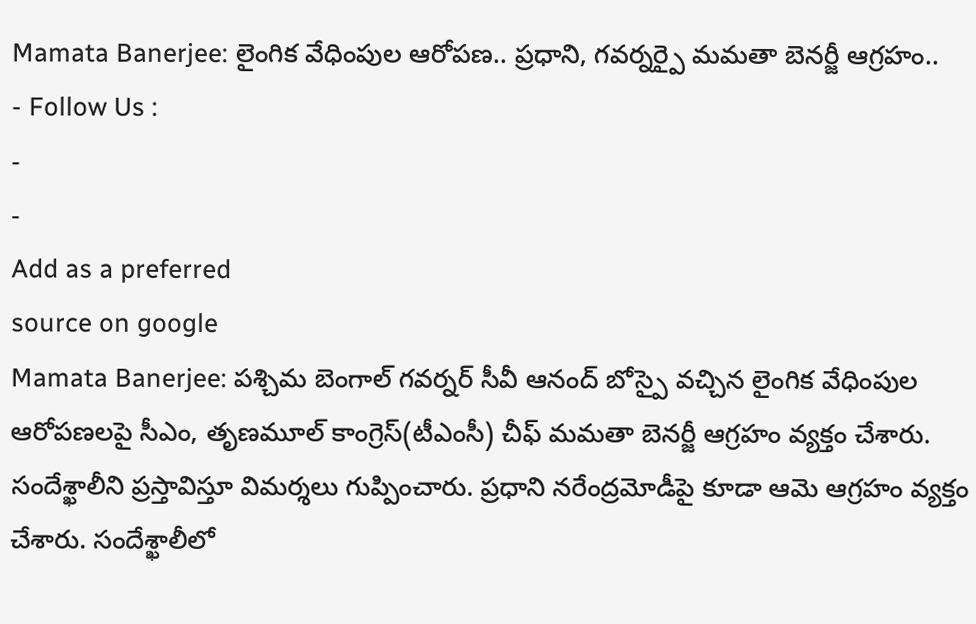Mamata Banerjee: లైంగిక వేధింపుల ఆరోపణ.. ప్రధాని, గవర్నర్పై మమతా బెనర్జీ ఆగ్రహం..
- Follow Us :
-
-
Add as a preferred
source on google
Mamata Banerjee: పశ్చిమ బెంగాల్ గవర్నర్ సీవీ ఆనంద్ బోస్పై వచ్చిన లైంగిక వేధింపుల ఆరోపణలపై సీఎం, తృణమూల్ కాంగ్రెస్(టీఎంసీ) చీఫ్ మమతా బెనర్జీ ఆగ్రహం వ్యక్తం చేశారు. సందేశ్ఖాలీని ప్రస్తావిస్తూ విమర్శలు గుప్పించారు. ప్రధాని నరేంద్రమోడీపై కూడా ఆమె ఆగ్రహం వ్యక్తం చేశారు. సందేశ్ఖాలీలో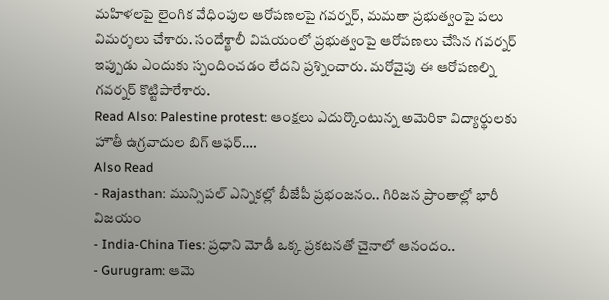మహిళలపై లైంగిక వేధింపుల ఆరోపణలపై గవర్నర్, మమతా ప్రభుత్వంపై పలు విమర్శలు చేశారు. సందేశ్ఖాలీ విషయంలో ప్రభుత్వంపై ఆరోపణలు చేసిన గవర్నర్ ఇప్పుడు ఎందుకు స్పందించడం లేదని ప్రశ్నించారు. మరోవైపు ఈ ఆరోపణల్ని గవర్నర్ కొట్టిపారేశారు.
Read Also: Palestine protest: ఆంక్షలు ఎదుర్కొంటున్న అమెరికా విద్యార్థులకు హౌతీ ఉగ్రవాదుల బిగ్ ఆఫర్….
Also Read
- Rajasthan: మున్సిపల్ ఎన్నికల్లో బీజేపీ ప్రభంజనం.. గిరిజన ప్రాంతాల్లో భారీ విజయం
- India-China Ties: ప్రధాని మోడీ ఒక్క ప్రకటనతో చైనాలో ఆనందం..
- Gurugram: ఆమె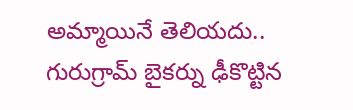అమ్మాయినే తెలియదు.. గురుగ్రామ్ బైకర్ను ఢీకొట్టిన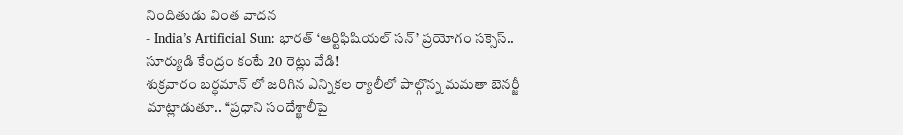నిందితుడు వింత వాదన
- India’s Artificial Sun: భారత్ ‘ఆర్టిఫిషియల్ సన్’ ప్రయోగం సక్సెస్.. సూర్యుడి కేంద్రం కంటే 20 రెట్లు వేడి!
శుక్రవారం బర్ధమాన్ లో జరిగిన ఎన్నికల ర్యాలీలో పాల్గొన్న మమతా బెనర్జీ మాట్లాడుతూ.. ‘‘ప్రధాని సందేశ్ఖాలీపై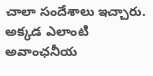చాలా సందేశాలు ఇచ్చారు. అక్కడ ఎలాంటి అవాంఛనీయ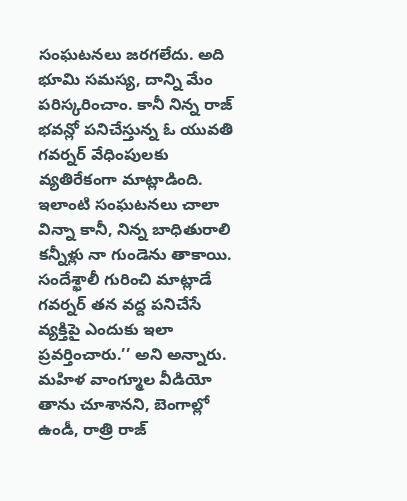సంఘటనలు జరగలేదు. అది భూమి సమస్య, దాన్ని మేం పరిస్కరించాం. కానీ నిన్న రాజ్ భవన్లో పనిచేస్తున్న ఓ యువతి గవర్నర్ వేధింపులకు వ్యతిరేకంగా మాట్లాడింది. ఇలాంటి సంఘటనలు చాలా విన్నా కానీ, నిన్న బాధితురాలి కన్నీళ్లు నా గుండెను తాకాయి. సందేశ్ఖాలీ గురించి మాట్లాడే గవర్నర్ తన వద్ద పనిచేసే వ్యక్తిపై ఎందుకు ఇలా ప్రవర్తించారు.’’ అని అన్నారు. మహిళ వాంగ్మూల వీడియో తాను చూశానని, బెంగాల్లో ఉండీ, రాత్రి రాజ్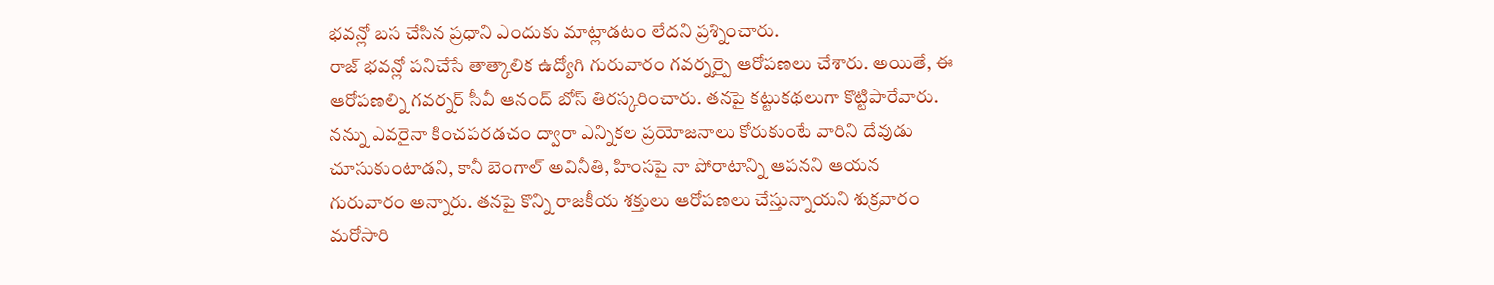భవన్లో బస చేసిన ప్రధాని ఎందుకు మాట్లాడటం లేదని ప్రశ్నించారు.
రాజ్ భవన్లో పనిచేసే తాత్కాలిక ఉద్యోగి గురువారం గవర్నర్పై ఆరోపణలు చేశారు. అయితే, ఈ ఆరోపణల్ని గవర్నర్ సీవీ ఆనంద్ బోస్ తిరస్కరించారు. తనపై కట్టుకథలుగా కొట్టిపారేవారు. నన్ను ఎవరైనా కించపరడచం ద్వారా ఎన్నికల ప్రయోజనాలు కోరుకుంటే వారిని దేవుడు చూసుకుంటాడని, కానీ బెంగాల్ అవినీతి, హింసపై నా పోరాటాన్ని ఆపనని ఆయన గురువారం అన్నారు. తనపై కొన్ని రాజకీయ శక్తులు ఆరోపణలు చేస్తున్నాయని శుక్రవారం మరోసారి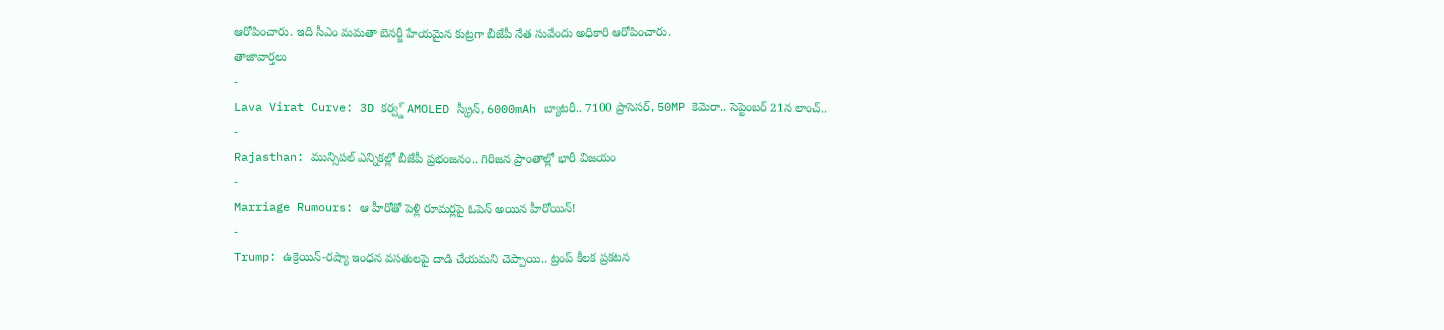ఆరోపించారు. ఇది సీఎం మమతా బెనర్జీ హేయమైన కుట్రగా బీజేపీ నేత సువేందు అధికారి ఆరోపించారు.
తాజావార్తలు
-
Lava Virat Curve: 3D కర్వ్డ్ AMOLED స్క్రీన్, 6000mAh బ్యాటరీ.. 7100 ప్రాసెసర్, 50MP కెమెరా.. సెప్టెంబర్ 21న లాంచ్..
-
Rajasthan: మున్సిపల్ ఎన్నికల్లో బీజేపీ ప్రభంజనం.. గిరిజన ప్రాంతాల్లో భారీ విజయం
-
Marriage Rumours: ఆ హీరోతో పెళ్లి రూమర్లపై ఓపెన్ అయిన హీరోయిన్!
-
Trump: ఉక్రెయిన్-రష్యా ఇంధన వసతులపై దాడి చేయమని చెప్పాయి.. ట్రంప్ కీలక ప్రకటన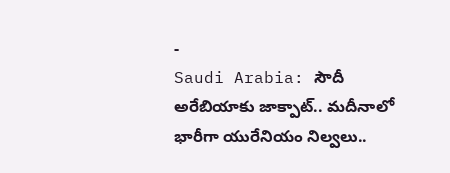-
Saudi Arabia: సౌదీ అరేబియాకు జాక్పాట్.. మదీనాలో భారీగా యురేనియం నిల్వలు..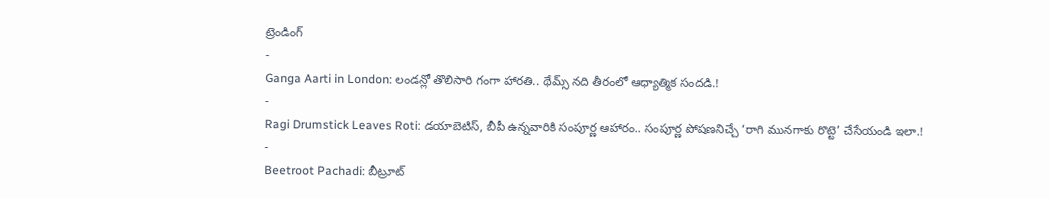ట్రెండింగ్
-
Ganga Aarti in London: లండన్లో తొలిసారి గంగా హారతి.. థేమ్స్ నది తీరంలో ఆధ్యాత్మిక సందడి.!
-
Ragi Drumstick Leaves Roti: డయాబెటిస్, బీపీ ఉన్నవారికి సంపూర్ణ ఆహారం.. సంపూర్ణ పోషణనిచ్చే ‘రాగి మునగాకు రొట్టె’ చేసేయండి ఇలా.!
-
Beetroot Pachadi: బీట్రూట్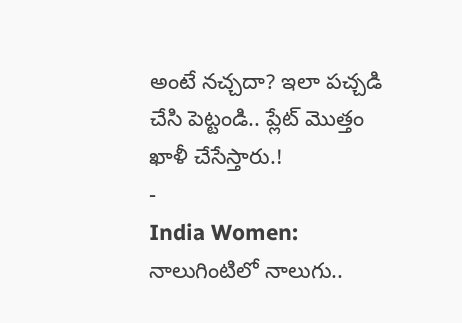అంటే నచ్చదా? ఇలా పచ్చడి చేసి పెట్టండి.. ప్లేట్ మొత్తం ఖాళీ చేసేస్తారు.!
-
India Women: నాలుగింటిలో నాలుగు..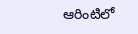ఆరింటిలో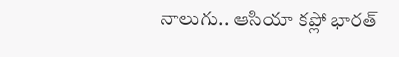నాలుగు.. ఆసియా కప్లో భారత్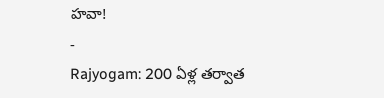హవా!
-
Rajyogam: 200 ఏళ్ల తర్వాత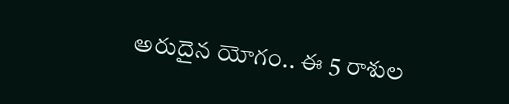అరుదైన యోగం.. ఈ 5 రాశుల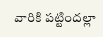వారికి పట్టిందల్లా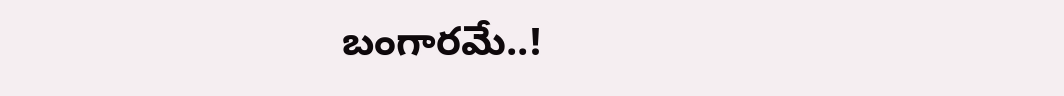బంగారమే..!